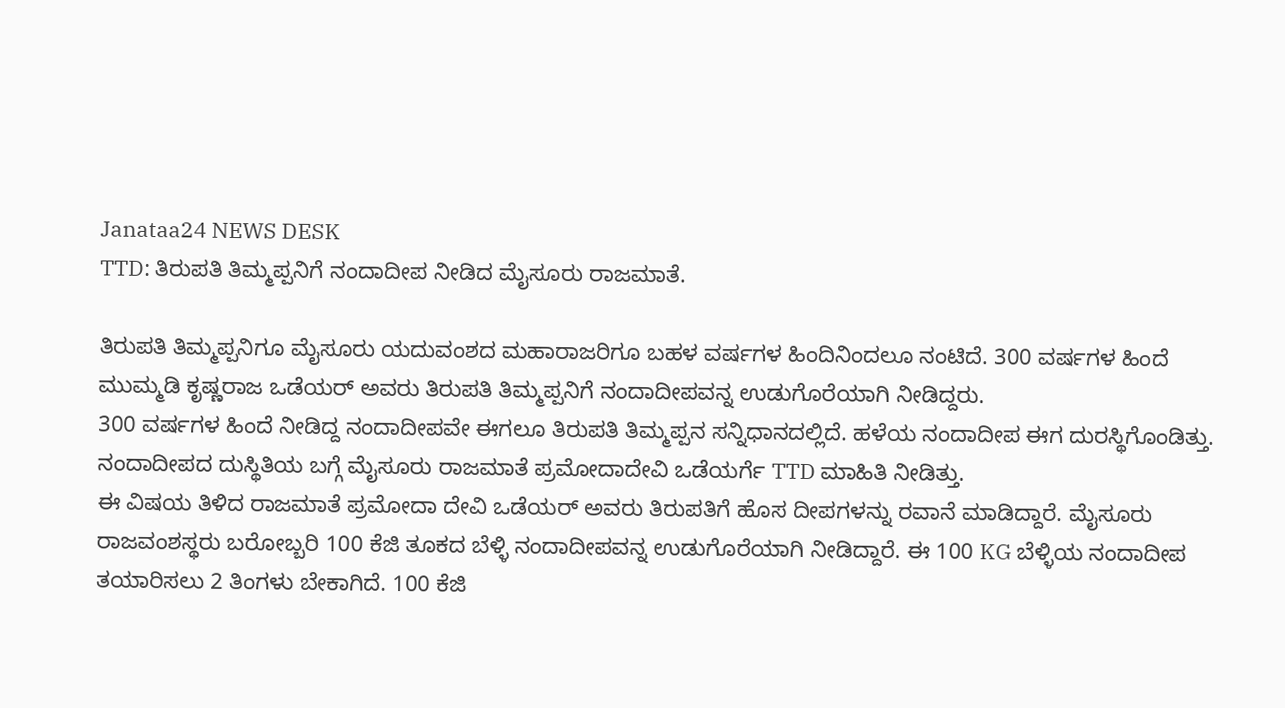Janataa24 NEWS DESK
TTD: ತಿರುಪತಿ ತಿಮ್ಮಪ್ಪನಿಗೆ ನಂದಾದೀಪ ನೀಡಿದ ಮೈಸೂರು ರಾಜಮಾತೆ.

ತಿರುಪತಿ ತಿಮ್ಮಪ್ಪನಿಗೂ ಮೈಸೂರು ಯದುವಂಶದ ಮಹಾರಾಜರಿಗೂ ಬಹಳ ವರ್ಷಗಳ ಹಿಂದಿನಿಂದಲೂ ನಂಟಿದೆ. 300 ವರ್ಷಗಳ ಹಿಂದೆ ಮುಮ್ಮಡಿ ಕೃಷ್ಣರಾಜ ಒಡೆಯರ್ ಅವರು ತಿರುಪತಿ ತಿಮ್ಮಪ್ಪನಿಗೆ ನಂದಾದೀಪವನ್ನ ಉಡುಗೊರೆಯಾಗಿ ನೀಡಿದ್ದರು.
300 ವರ್ಷಗಳ ಹಿಂದೆ ನೀಡಿದ್ದ ನಂದಾದೀಪವೇ ಈಗಲೂ ತಿರುಪತಿ ತಿಮ್ಮಪ್ಪನ ಸನ್ನಿಧಾನದಲ್ಲಿದೆ. ಹಳೆಯ ನಂದಾದೀಪ ಈಗ ದುರಸ್ಥಿಗೊಂಡಿತ್ತು. ನಂದಾದೀಪದ ದುಸ್ಥಿತಿಯ ಬಗ್ಗೆ ಮೈಸೂರು ರಾಜಮಾತೆ ಪ್ರಮೋದಾದೇವಿ ಒಡೆಯರ್ಗೆ TTD ಮಾಹಿತಿ ನೀಡಿತ್ತು.
ಈ ವಿಷಯ ತಿಳಿದ ರಾಜಮಾತೆ ಪ್ರಮೋದಾ ದೇವಿ ಒಡೆಯರ್ ಅವರು ತಿರುಪತಿಗೆ ಹೊಸ ದೀಪಗಳನ್ನು ರವಾನೆ ಮಾಡಿದ್ದಾರೆ. ಮೈಸೂರು ರಾಜವಂಶಸ್ಥರು ಬರೋಬ್ಬರಿ 100 ಕೆಜಿ ತೂಕದ ಬೆಳ್ಳಿ ನಂದಾದೀಪವನ್ನ ಉಡುಗೊರೆಯಾಗಿ ನೀಡಿದ್ದಾರೆ. ಈ 100 KG ಬೆಳ್ಳಿಯ ನಂದಾದೀಪ ತಯಾರಿಸಲು 2 ತಿಂಗಳು ಬೇಕಾಗಿದೆ. 100 ಕೆಜಿ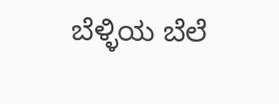ಬೆಳ್ಳಿಯ ಬೆಲೆ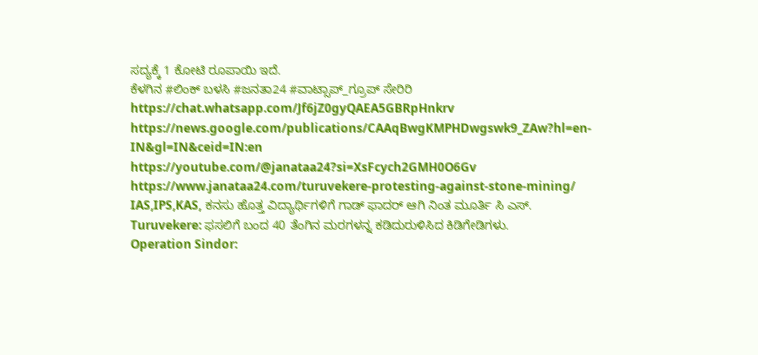ಸದ್ಯಕ್ಕೆ 1 ಕೋಟಿ ರೂಪಾಯಿ ಇದೆ.
ಕೆಳಗಿನ #ಲಿಂಕ್ ಬಳಸಿ #ಜನತಾ24 #ವಾಟ್ಸಾಪ್_ಗ್ರೂಪ್ ಸೇರಿರಿ https://chat.whatsapp.com/Jf6jZ0gyQAEA5GBRpHnkrv
https://news.google.com/publications/CAAqBwgKMPHDwgswk9_ZAw?hl=en-IN&gl=IN&ceid=IN:en
https://youtube.com/@janataa24?si=XsFcych2GMH0O6Gv
https://www.janataa24.com/turuvekere-protesting-against-stone-mining/
IAS,IPS,KAS, ಕನಸು ಹೊತ್ತ ವಿದ್ಯಾರ್ಥಿಗಳಿಗೆ ಗಾಡ್ ಫಾದರ್ ಆಗಿ ನಿಂತ ಮೂರ್ತಿ ಸಿ ಎಸ್.
Turuvekere: ಫಸಲಿಗೆ ಬಂದ 40 ತೆಂಗಿನ ಮರಗಳನ್ನ ಕಡಿದುರುಳಿಸಿದ ಕಿಡಿಗೇಡಿಗಳು.
Operation Sindor: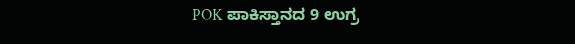POK ಪಾಕಿಸ್ತಾನದ 9 ಉಗ್ರ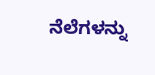ನೆಲೆಗಳನ್ನು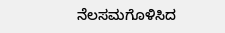ನೆಲಸಮಗೊಳಿಸಿದ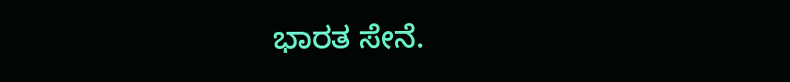ಭಾರತ ಸೇನೆ.